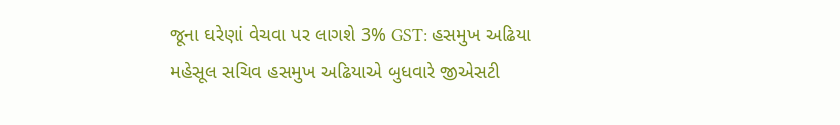જૂના ઘરેણાં વેચવા પર લાગશે 3% GST: હસમુખ અઢિયા
મહેસૂલ સચિવ હસમુખ અઢિયાએ બુધવારે જીએસટી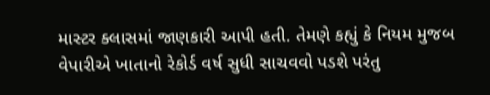માસ્ટર ક્લાસમાં જાણકારી આપી હતી. તેમણે કહ્યું કે નિયમ મુજબ વેપારીએ ખાતાનો રેકોર્ડ વર્ષ સુધી સાચવવો પડશે પરંતુ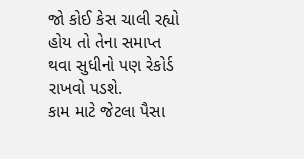જો કોઈ કેસ ચાલી રહ્યો હોય તો તેના સમાપ્ત થવા સુધીનો પણ રેકોર્ડ રાખવો પડશે.
કામ માટે જેટલા પૈસા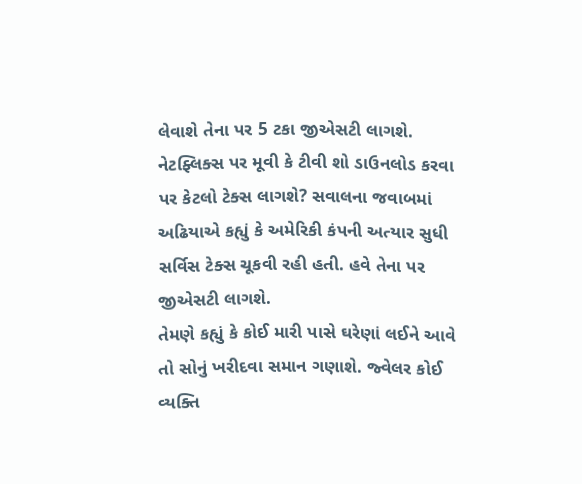લેવાશે તેના પર 5 ટકા જીએસટી લાગશે. નેટફ્લિક્સ પર મૂવી કે ટીવી શો ડાઉનલોડ કરવા પર કેટલો ટેક્સ લાગશે? સવાલના જવાબમાં અઢિયાએ કહ્યું કે અમેરિકી કંપની અત્યાર સુધી સર્વિસ ટેક્સ ચૂકવી રહી હતી. હવે તેના પર જીએસટી લાગશે.
તેમણે કહ્યું કે કોઈ મારી પાસે ઘરેણાં લઈને આવે તો સોનું ખરીદવા સમાન ગણાશે. જ્વેલર કોઈ વ્યક્તિ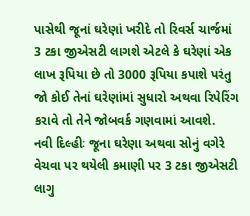પાસેથી જૂનાં ઘરેણાં ખરીદે તો રિવર્સ ચાર્જમાં 3 ટકા જીએસટી લાગશે એટલે કે ઘરેણાં એક લાખ રૂપિયા છે તો 3000 રૂપિયા કપાશે પરંતુ જો કોઈ તેનાં ઘરેણાંમાં સુધારો અથવા રિપેરિંગ કરાવે તો તેને જોબવર્ક ગણવામાં આવશે.
નવી દિલ્હીઃ જૂના ઘરેણા અથવા સોનું વગેરે વેચવા પર થયેલી કમાણી પર 3 ટકા જીએસટી લાગુ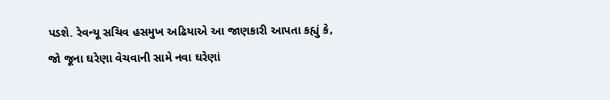પડશે. રેવન્યૂ સચિવ હસમુખ અઢિયાએ આ જાણકારી આપતા કહ્યું કે, જો જૂના ઘરેણા વેચવાની સામે નવા ઘરેણાં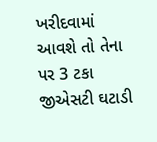ખરીદવામાં આવશે તો તેના પર 3 ટકા જીએસટી ઘટાડી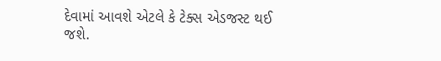દેવામાં આવશે એટલે કે ટેક્સ એડજસ્ટ થઈ જશે.